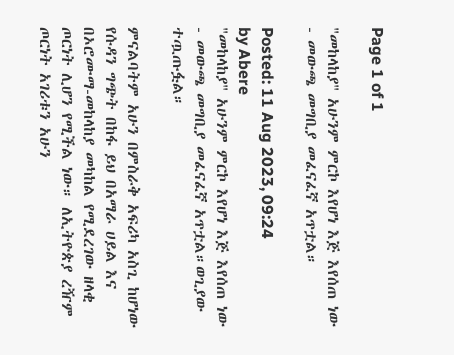Page 1 of 1

"መከላከያ" አሁንም ምርኮ እየሆነ እጅ እየሰጠ ነው - መውጫ መግቢያ መፈናፈኛ አጥቷል።

Posted: 11 Aug 2023, 09:24
by Abere
"መከላከያ" አሁንም ምርኮ እየሆነ እጅ እየሰጠ ነው - መውጫ መግቢያ መፈናፈኛ አጥቷል።ወጊያው ተጧጡፏል።

ምናልባትም አሁን በምስራቅ አፍሪካ አስጊ ከሆነው የሱዳን ግጭት በከፋ ይህ በአማራ ሀይል እና በኦሮሙማ-መከላከያ መካከል የሚደረገው ዘላቂ ጦርነት ሊሆን የሚችል ነው። ለኢትዮጵያ ረዥም ጦርነት አገሪቱን አሁን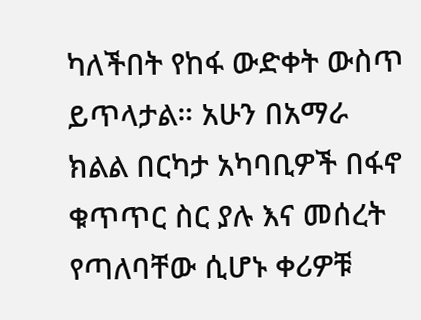ካለችበት የከፋ ውድቀት ውስጥ ይጥላታል። አሁን በአማራ ክልል በርካታ አካባቢዎች በፋኖ ቁጥጥር ስር ያሉ እና መሰረት የጣለባቸው ሲሆኑ ቀሪዎቹ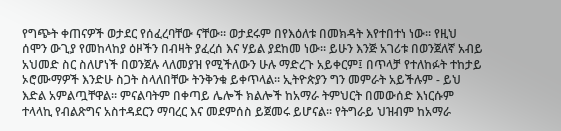የግጭት ቀጠናዎች ወታደር የሰፈረባቸው ናቸው። ወታደሩም በየእዕለቱ በመክዳት እየተበተነ ነው። የዚህ ሰሞን ውጊያ የመከላከያ ዕዞችን በብዛት ያፈረሰ እና ሃይል ያደከመ ነው። ይሁን እንጅ አገሪቱ በወንጀለኛ አብይ አህመድ ስር ስለሆነች በወንጀሉ ላለመያዝ የሚችለውን ሁሉ ማድረጉ አይቀርም፤ በጥላቻ የተለከፉት ተከታይ ኦሮሙማዎች እንድሁ ስጋት ስላለበቸው ትንቅንቁ ይቀጥላል። ኢትዮጵያን ግን መምራት አይችሉም - ይህ እድል አምልጧቸዋል። ምናልባትም በቀጣይ ሌሎች ክልሎች ከአማራ ትምህርት በመውሰድ እነርሱም ተላላኪ የብልጽግና አስተዳደርን ማባረር እና መደምሰስ ይጀመሩ ይሆናል። የትግራይ ህዝብም ከአማራ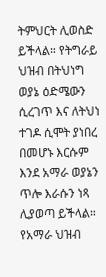ትምህርት ሊወስድ ይችላል። የትግራይ ህዝብ በትህነግ ወያኔ ዕድሜውን ሲረገጥ እና ለትህነ ተገዶ ሲሞት ያነበረ በመሆኑ እርሱም እንደ አማራ ወያኔን ጥሎ እራሱን ነጻ ሊያወጣ ይችላል። የአማራ ህዝብ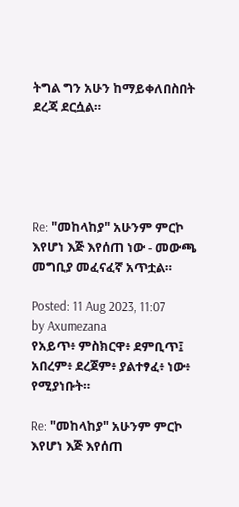ትግል ግን አሁን ከማይቀለበስበት ደረጃ ደርሷል።





Re: "መከላከያ" አሁንም ምርኮ እየሆነ እጅ እየሰጠ ነው - መውጫ መግቢያ መፈናፈኛ አጥቷል።

Posted: 11 Aug 2023, 11:07
by Axumezana
የአይጥ፥ ምስክርዋ፥ ደምቢጥ፤ አበረም፥ ደረጀም፥ ያልተፃፈ፥ ነው፥ የሚያነቡት።

Re: "መከላከያ" አሁንም ምርኮ እየሆነ እጅ እየሰጠ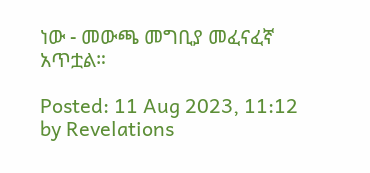ነው - መውጫ መግቢያ መፈናፈኛ አጥቷል።

Posted: 11 Aug 2023, 11:12
by Revelations